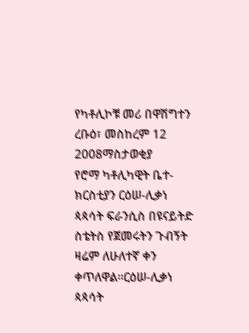የካቶሊኮቹ መሪ በዋሽግተን
ረቡዕ፣ መስከረም 12 2008ማስታወቂያ
የሮማ ካቶሊካዊት ቤተ-ክርስቲያን ርዕሠ-ሊቃነ ጳጳሳት ፍራንሲስ በዩናይትድ ስቴትስ የጀመሩትን ጉብኝት ዛሬም ለሁለተኛ ቀን ቀጥለዋል።ርዕሠ-ሊቃነ ጳጳሳት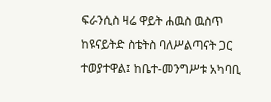ፍራንሲስ ዛሬ ዋይት ሐዉስ ዉስጥ ከዩናይትድ ስቴትስ ባለሥልጣናት ጋር ተወያተዋል፤ ከቤተ-መንግሥቱ አካባቢ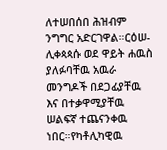ለተሠበሰበ ሕዝብም ንግግር አድርገዋል።ርዕሠ-ሊቀጳጳሱ ወደ ዋይት ሐዉስ ያለፉባቸዉ አዉራ መንግዶች በደጋፊያቸዉ እና በተቃዋሚያቸዉ ሠልፍኛ ተጨናንቀዉ ነበር።የካቶሊካዊዉ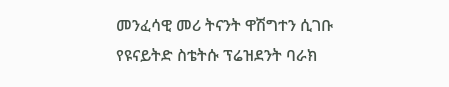መንፈሳዊ መሪ ትናንት ዋሽግተን ሲገቡ የዩናይትድ ስቴትሱ ፕሬዝደንት ባራክ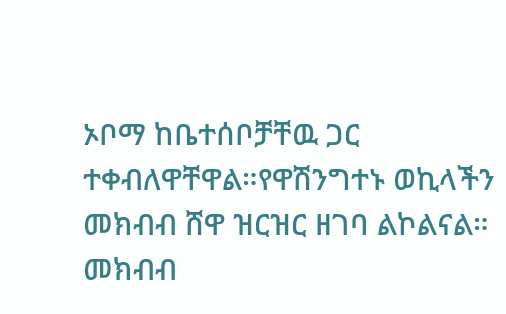ኦቦማ ከቤተሰቦቻቸዉ ጋር ተቀብለዋቸዋል።የዋሽንግተኑ ወኪላችን መክብብ ሸዋ ዝርዝር ዘገባ ልኮልናል።
መክብብ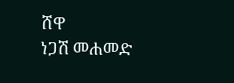ሸዋ
ነጋሽ መሐመድ